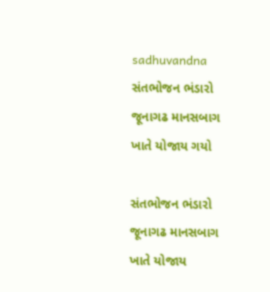sadhuvandna
સંતભોજન ભંડારો જૂનાગઢ માનસબાગ ખાતે યોજાય ગયો

સંતભોજન ભંડારો જૂનાગઢ માનસબાગ ખાતે યોજાય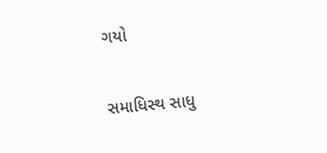ગયો

સમાધિસ્થ સાધુ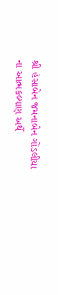શ્રી હંસાબેન જમનાબેન ગોંડલીયા ના આત્મકલ્યાણ અર્થે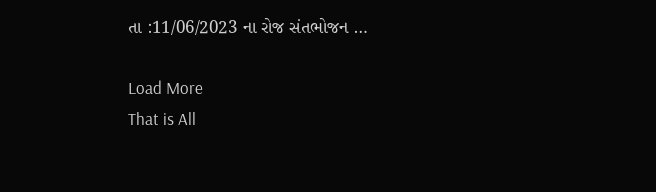તા :11/06/2023 ના રોજ સંતભોજન …

Load More
That is All